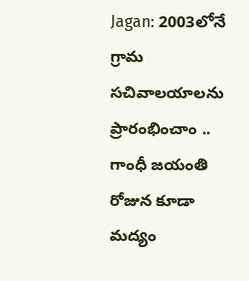Jagan: 2003లోనే గ్రామ సచివాలయాలను ప్రారంభించాం .. గాంధీ జయంతి రోజున కూడా మద్యం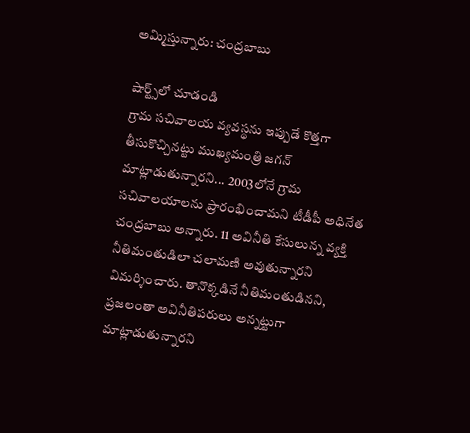అమ్మిస్తున్నారు: చంద్రబాబు

షార్ట్స్‌లో చూడండి
గ్రామ సచివాలయ వ్యవస్థను ఇప్పుడే కొత్తగా తీసుకొచ్చినట్టు ముఖ్యమంత్రి జగన్ మాట్లాడుతున్నారని... 2003లోనే గ్రామ సచివాలయాలను ప్రారంభించామని టీడీపీ అధినేత చంద్రబాబు అన్నారు. 11 అవినీతి కేసులున్న వ్యక్తి నీతిమంతుడిలా చలామణి అవుతున్నారని విమర్శించారు. తానొక్కడినే నీతిమంతుడినని, ప్రజలంతా అవినీతిపరులు అన్నట్టుగా మాట్లాడుతున్నారని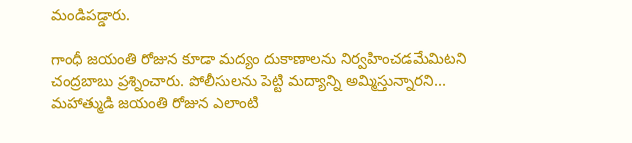మండిపడ్డారు.

గాంధీ జయంతి రోజున కూడా మద్యం దుకాణాలను నిర్వహించడమేమిటని చంద్రబాబు ప్రశ్నించారు. పోలీసులను పెట్టి మద్యాన్ని అమ్మిస్తున్నారని... మహాత్ముడి జయంతి రోజున ఎలాంటి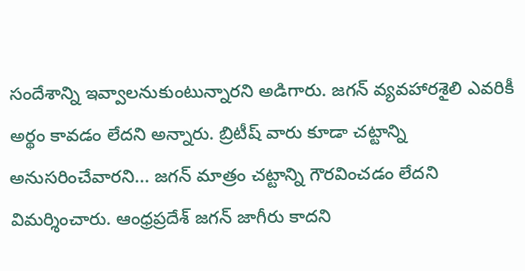సందేశాన్ని ఇవ్వాలనుకుంటున్నారని అడిగారు. జగన్ వ్యవహారశైలి ఎవరికీ అర్థం కావడం లేదని అన్నారు. బ్రిటీష్ వారు కూడా చట్టాన్ని అనుసరించేవారని... జగన్ మాత్రం చట్టాన్ని గౌరవించడం లేదని విమర్శించారు. ఆంధ్రప్రదేశ్ జగన్ జాగీరు కాదని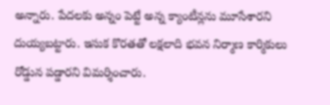అన్నారు. పేదలకు అన్నం పెట్టే అన్న క్యాంటీన్లను మూసేశారని దుయ్యబట్టారు. ఇసుక కొరతతో లక్షలాది భవన నిర్మాణ కార్మికులు రోడ్డున పడ్డారని విమర్శించారు.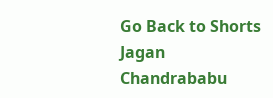Go Back to Shorts
Jagan
Chandrababu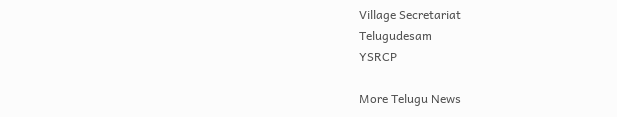Village Secretariat
Telugudesam
YSRCP

More Telugu News